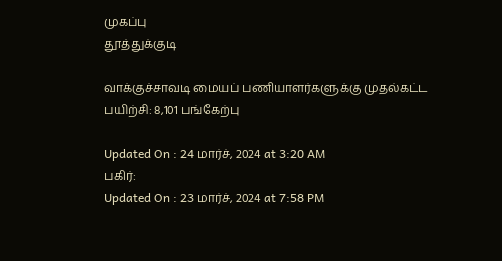முகப்பு
தூத்துக்குடி

வாக்குச்சாவடி மையப் பணியாளர்களுக்கு முதல்கட்ட பயிற்சி: 8,101 பங்கேற்பு

Updated On : 24 மார்ச், 2024 at 3:20 AM
பகிர்:
Updated On : 23 மார்ச், 2024 at 7:58 PM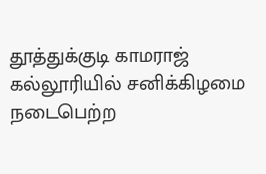தூத்துக்குடி காமராஜ் கல்லூரியில் சனிக்கிழமை நடைபெற்ற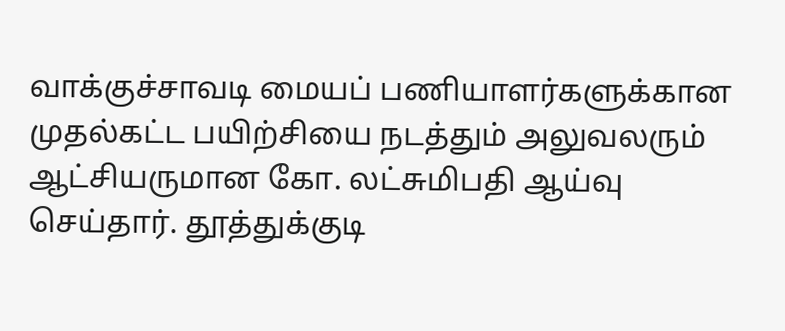வாக்குச்சாவடி மையப் பணியாளர்களுக்கான முதல்கட்ட பயிற்சியை நடத்தும் அலுவலரும் ஆட்சியருமான கோ. லட்சுமிபதி ஆய்வு செய்தார். தூத்துக்குடி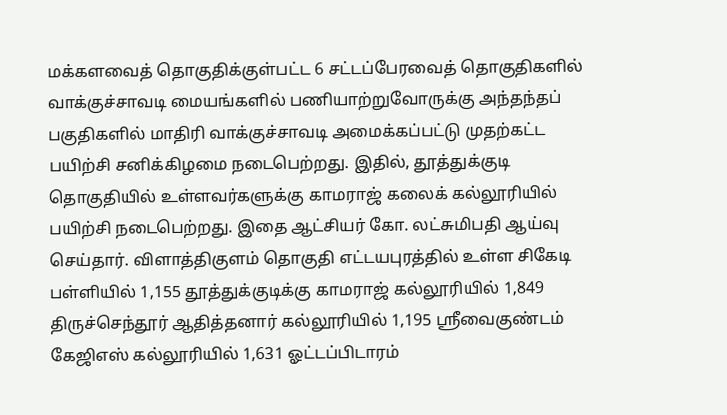மக்களவைத் தொகுதிக்குள்பட்ட 6 சட்டப்பேரவைத் தொகுதிகளில் வாக்குச்சாவடி மையங்களில் பணியாற்றுவோருக்கு அந்தந்தப் பகுதிகளில் மாதிரி வாக்குச்சாவடி அமைக்கப்பட்டு முதற்கட்ட பயிற்சி சனிக்கிழமை நடைபெற்றது. இதில், தூத்துக்குடி தொகுதியில் உள்ளவர்களுக்கு காமராஜ் கலைக் கல்லூரியில் பயிற்சி நடைபெற்றது. இதை ஆட்சியர் கோ. லட்சுமிபதி ஆய்வு செய்தார். விளாத்திகுளம் தொகுதி எட்டயபுரத்தில் உள்ள சிகேடி பள்ளியில் 1,155 தூத்துக்குடிக்கு காமராஜ் கல்லூரியில் 1,849 திருச்செந்தூர் ஆதித்தனார் கல்லூரியில் 1,195 ஸ்ரீவைகுண்டம் கேஜிஎஸ் கல்லூரியில் 1,631 ஓட்டப்பிடாரம்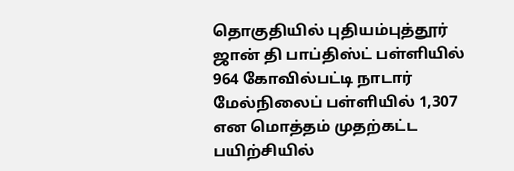தொகுதியில் புதியம்புத்தூர் ஜான் தி பாப்திஸ்ட் பள்ளியில் 964 கோவில்பட்டி நாடார் மேல்நிலைப் பள்ளியில் 1,307 என மொத்தம் முதற்கட்ட பயிற்சியில்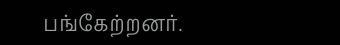பங்கேற்றனர்.